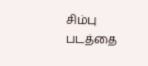சிம்பு படத்தை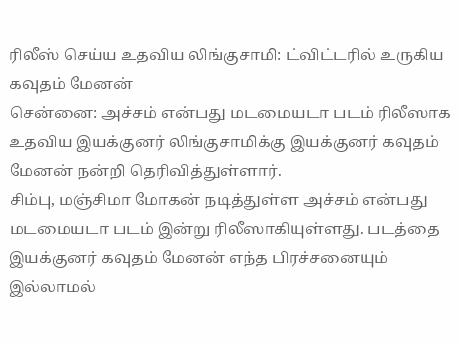ரிலீஸ் செய்ய உதவிய லிங்குசாமி: ட்விட்டரில் உருகிய கவுதம் மேனன்
சென்னை: அச்சம் என்பது மடமையடா படம் ரிலீஸாக உதவிய இயக்குனர் லிங்குசாமிக்கு இயக்குனர் கவுதம் மேனன் நன்றி தெரிவித்துள்ளார்.
சிம்பு, மஞ்சிமா மோகன் நடித்துள்ள அச்சம் என்பது மடமையடா படம் இன்று ரிலீஸாகியுள்ளது. படத்தை இயக்குனர் கவுதம் மேனன் எந்த பிரச்சனையும் இல்லாமல்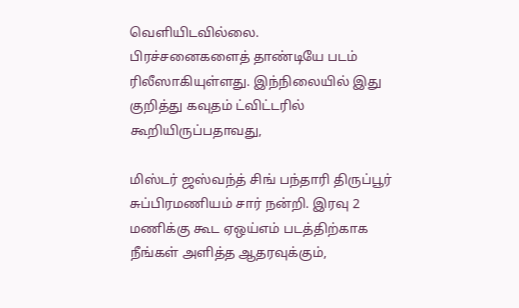வெளியிடவில்லை.
பிரச்சனைகளைத் தாண்டியே படம் ரிலீஸாகியுள்ளது. இந்நிலையில் இது குறித்து கவுதம் ட்விட்டரில் கூறியிருப்பதாவது,

மிஸ்டர் ஜஸ்வந்த் சிங் பந்தாரி திருப்பூர் சுப்பிரமணியம் சார் நன்றி. இரவு 2 மணிக்கு கூட ஏஒய்எம் படத்திற்காக நீங்கள் அளித்த ஆதரவுக்கும்,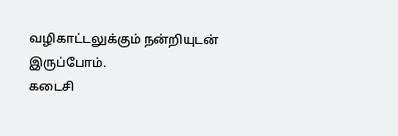வழிகாட்டலுக்கும் நன்றியுடன் இருப்போம்.
கடைசி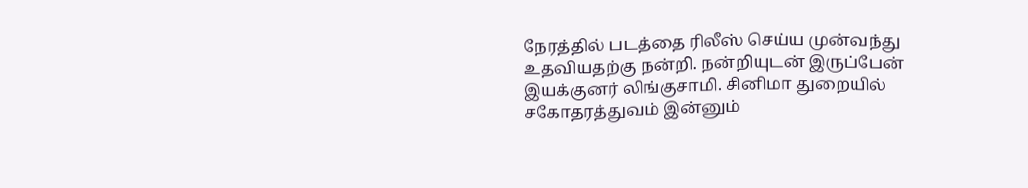நேரத்தில் படத்தை ரிலீஸ் செய்ய முன்வந்து உதவியதற்கு நன்றி. நன்றியுடன் இருப்பேன் இயக்குனர் லிங்குசாமி. சினிமா துறையில் சகோதரத்துவம் இன்னும்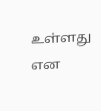உள்ளது என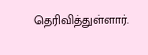தெரிவித்துள்ளார்.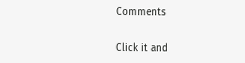Comments


Click it and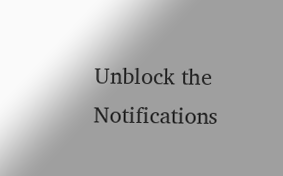Unblock the Notifications